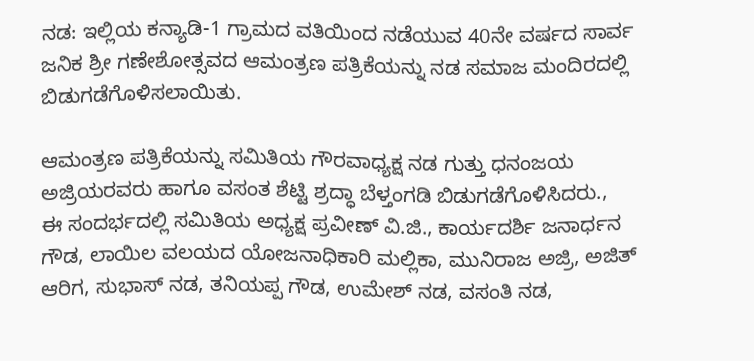ನಡ: ಇಲ್ಲಿಯ ಕನ್ಯಾಡಿ-1 ಗ್ರಾಮದ ವತಿಯಿಂದ ನಡೆಯುವ 40ನೇ ವರ್ಷದ ಸಾರ್ವ ಜನಿಕ ಶ್ರೀ ಗಣೇಶೋತ್ಸವದ ಆಮಂತ್ರಣ ಪತ್ರಿಕೆಯನ್ನು ನಡ ಸಮಾಜ ಮಂದಿರದಲ್ಲಿ ಬಿಡುಗಡೆಗೊಳಿಸಲಾಯಿತು.

ಆಮಂತ್ರಣ ಪತ್ರಿಕೆಯನ್ನು ಸಮಿತಿಯ ಗೌರವಾಧ್ಯಕ್ಷ ನಡ ಗುತ್ತು ಧನಂಜಯ ಅಜ್ರಿಯರವರು ಹಾಗೂ ವಸಂತ ಶೆಟ್ಟಿ ಶ್ರದ್ಧಾ ಬೆಳ್ತಂಗಡಿ ಬಿಡುಗಡೆಗೊಳಿಸಿದರು.,
ಈ ಸಂದರ್ಭದಲ್ಲಿ ಸಮಿತಿಯ ಅಧ್ಯಕ್ಷ ಪ್ರವೀಣ್ ವಿ.ಜಿ., ಕಾರ್ಯದರ್ಶಿ ಜನಾರ್ಧನ ಗೌಡ, ಲಾಯಿಲ ವಲಯದ ಯೋಜನಾಧಿಕಾರಿ ಮಲ್ಲಿಕಾ, ಮುನಿರಾಜ ಅಜ್ರಿ, ಅಜಿತ್ ಆರಿಗ, ಸುಭಾಸ್ ನಡ, ತನಿಯಪ್ಪ ಗೌಡ, ಉಮೇಶ್ ನಡ, ವಸಂತಿ ನಡ,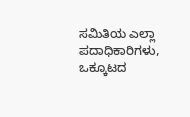ಸಮಿತಿಯ ಎಲ್ಲಾ ಪದಾಧಿಕಾರಿಗಳು, ಒಕ್ಕೂಟದ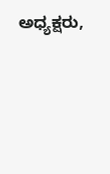ಅಧ್ಯಕ್ಷರು,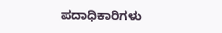ಪದಾಧಿಕಾರಿಗಳು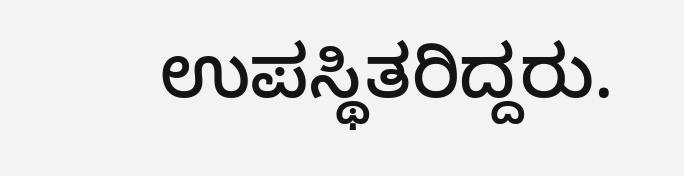ಉಪಸ್ಥಿತರಿದ್ದರು.